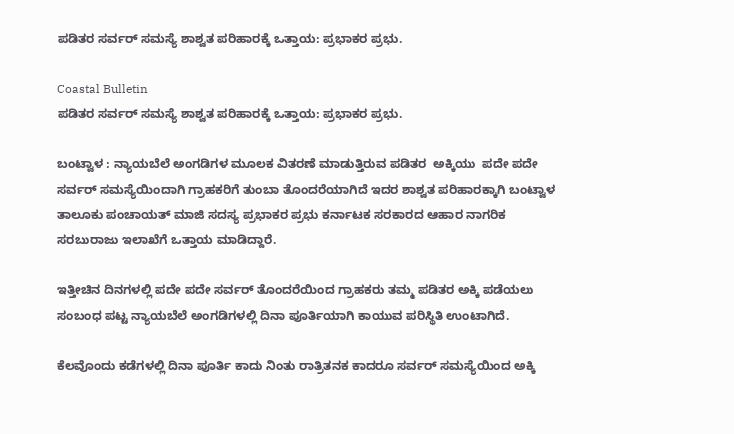ಪಡಿತರ ಸರ್ವರ್ ಸಮಸ್ಯೆ ಶಾಶ್ವತ ಪರಿಹಾರಕ್ಕೆ ಒತ್ತಾಯ: ಪ್ರಭಾಕರ ಪ್ರಭು.

Coastal Bulletin
ಪಡಿತರ ಸರ್ವರ್ ಸಮಸ್ಯೆ ಶಾಶ್ವತ ಪರಿಹಾರಕ್ಕೆ ಒತ್ತಾಯ: ಪ್ರಭಾಕರ ಪ್ರಭು.

ಬಂಟ್ವಾಳ : ನ್ಯಾಯಬೆಲೆ ಅಂಗಡಿಗಳ ಮೂಲಕ ವಿತರಣೆ ಮಾಡುತ್ತಿರುವ ಪಡಿತರ  ಅಕ್ಕಿಯು  ಪದೇ ಪದೇ ಸರ್ವರ್ ಸಮಸ್ಯೆಯಿಂದಾಗಿ ಗ್ರಾಹಕರಿಗೆ ತುಂಬಾ ತೊಂದರೆಯಾಗಿದೆ ಇದರ ಶಾಶ್ವತ ಪರಿಹಾರಕ್ಕಾಗಿ ಬಂಟ್ವಾಳ ತಾಲೂಕು ಪಂಚಾಯತ್ ಮಾಜಿ ಸದಸ್ಯ ಪ್ರಭಾಕರ ಪ್ರಭು ಕರ್ನಾಟಕ ಸರಕಾರದ ಆಹಾರ ನಾಗರಿಕ ಸರಬುರಾಜು ಇಲಾಖೆಗೆ ಒತ್ತಾಯ ಮಾಡಿದ್ದಾರೆ.

ಇತ್ತೀಚಿನ ದಿನಗಳಲ್ಲಿ ಪದೇ ಪದೇ ಸರ್ವರ್ ತೊಂದರೆಯಿಂದ ಗ್ರಾಹಕರು ತಮ್ಮ ಪಡಿತರ ಅಕ್ಕಿ ಪಡೆಯಲು ಸಂಬಂಧ ಪಟ್ಟ ನ್ಯಾಯಬೆಲೆ ಅಂಗಡಿಗಳಲ್ಲಿ ದಿನಾ ಪೂರ್ತಿಯಾಗಿ ಕಾಯುವ ಪರಿಸ್ಥಿತಿ ಉಂಟಾಗಿದೆ.

ಕೆಲವೊಂದು ಕಡೆಗಳಲ್ಲಿ ದಿನಾ ಪೂರ್ತಿ ಕಾದು ನಿಂತು ರಾತ್ರಿತನಕ ಕಾದರೂ ಸರ್ವರ್ ಸಮಸ್ಯೆಯಿಂದ ಅಕ್ಕಿ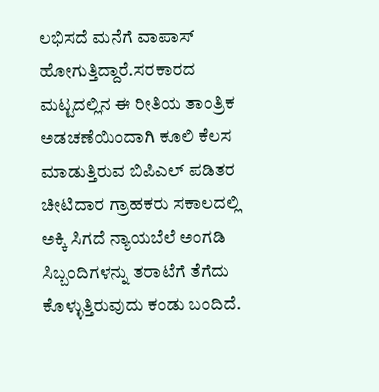ಲಭಿಸದೆ ಮನೆಗೆ ವಾಪಾಸ್ ಹೋಗುತ್ತಿದ್ದಾರೆ.ಸರಕಾರದ ಮಟ್ಟದಲ್ಲಿನ ಈ ರೀತಿಯ ತಾಂತ್ರಿಕ ಅಡಚಣೆಯಿಂದಾಗಿ ಕೂಲಿ ಕೆಲಸ ಮಾಡುತ್ತಿರುವ ಬಿಪಿಎಲ್ ಪಡಿತರ ಚೀಟಿದಾರ ಗ್ರಾಹಕರು ಸಕಾಲದಲ್ಲಿ ಅಕ್ಕಿ ಸಿಗದೆ ನ್ಯಾಯಬೆಲೆ ಅಂಗಡಿ ಸಿಬ್ಬಂದಿಗಳನ್ನು ತರಾಟೆಗೆ ತೆಗೆದು ಕೊಳ್ಳುತ್ತಿರುವುದು ಕಂಡು ಬಂದಿದೆ.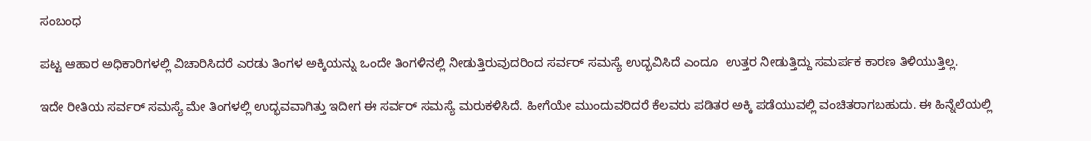ಸಂಬಂಧ

ಪಟ್ಟ ಆಹಾರ ಅಧಿಕಾರಿಗಳಲ್ಲಿ ವಿಚಾರಿಸಿದರೆ ಎರಡು ತಿಂಗಳ ಅಕ್ಕಿಯನ್ನು ಒಂದೇ ತಿಂಗಳಿನಲ್ಲಿ ನೀಡುತ್ತಿರುವುದರಿಂದ ಸರ್ವರ್ ಸಮಸ್ಯೆ ಉದ್ಭವಿಸಿದೆ ಎಂದೂ  ಉತ್ತರ ನೀಡುತ್ತಿದ್ದು ಸಮರ್ಪಕ ಕಾರಣ ತಿಳಿಯುತ್ತಿಲ್ಲ.

ಇದೇ ರೀತಿಯ ಸರ್ವರ್ ಸಮಸ್ಯೆ ಮೇ ತಿಂಗಳಲ್ಲಿ ಉದ್ಭವವಾಗಿತ್ತು ಇದೀಗ ಈ ಸರ್ವರ್ ಸಮಸ್ಯೆ ಮರುಕಳಿಸಿದೆ. ಹೀಗೆಯೇ ಮುಂದುವರಿದರೆ ಕೆಲವರು ಪಡಿತರ ಅಕ್ಕಿ ಪಡೆಯುವಲ್ಲಿ ವಂಚಿತರಾಗಬಹುದು. ಈ ಹಿನ್ನೆಲೆಯಲ್ಲಿ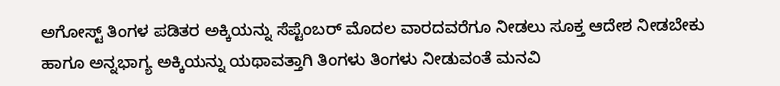ಅಗೋಸ್ಟ್ ತಿಂಗಳ ಪಡಿತರ ಅಕ್ಕಿಯನ್ನು ಸೆಪ್ಟೆಂಬರ್ ಮೊದಲ ವಾರದವರೆಗೂ ನೀಡಲು ಸೂಕ್ತ ಆದೇಶ ನೀಡಬೇಕು ಹಾಗೂ ಅನ್ನಭಾಗ್ಯ ಅಕ್ಕಿಯನ್ನು ಯಥಾವತ್ತಾಗಿ ತಿಂಗಳು ತಿಂಗಳು ನೀಡುವಂತೆ ಮನವಿ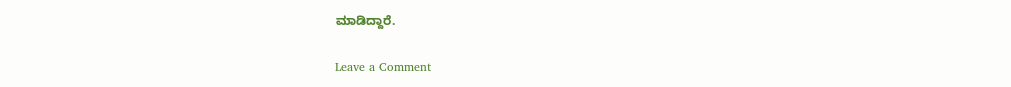ಮಾಡಿದ್ದಾರೆ.

Leave a Comment